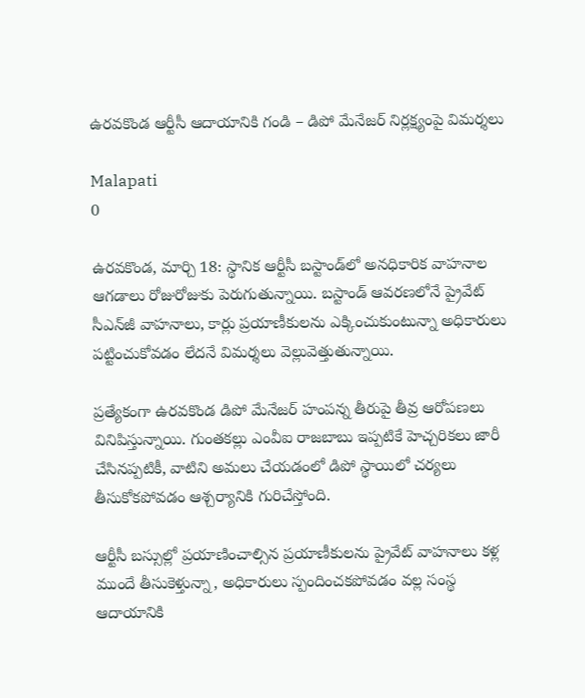ఉరవకొండ ఆర్టీసీ ఆదాయానికి గండి – డిపో మేనేజర్ నిర్లక్ష్యంపై విమర్శలు

Malapati
0

ఉరవకొండ, మార్చి 18: స్థానిక ఆర్టీసీ బస్టాండ్‌లో అనధికారిక వాహనాల ఆగడాలు రోజురోజుకు పెరుగుతున్నాయి. బస్టాండ్ ఆవరణలోనే ప్రైవేట్ సీఎన్‌జీ వాహనాలు, కార్లు ప్రయాణీకులను ఎక్కించుకుంటున్నా అధికారులు పట్టించుకోవడం లేదనే విమర్శలు వెల్లువెత్తుతున్నాయి.

ప్రత్యేకంగా ఉరవకొండ డిపో మేనేజర్ హంపన్న తీరుపై తీవ్ర ఆరోపణలు వినిపిస్తున్నాయి. గుంతకల్లు ఎంవీఐ రాజబాబు ఇప్పటికే హెచ్చరికలు జారీ చేసినప్పటికీ, వాటిని అమలు చేయడంలో డిపో స్థాయిలో చర్యలు తీసుకోకపోవడం ఆశ్చర్యానికి గురిచేస్తోంది.

ఆర్టీసీ బస్సుల్లో ప్రయాణించాల్సిన ప్రయాణీకులను ప్రైవేట్ వాహనాలు కళ్ల ముందే తీసుకెళ్తున్నా, అధికారులు స్పందించకపోవడం వల్ల సంస్థ ఆదాయానికి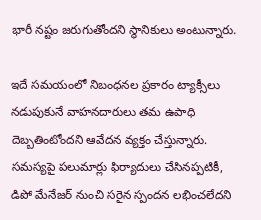భారీ నష్టం జరుగుతోందని స్థానికులు అంటున్నారు.

ఇదే సమయంలో నిబంధనల ప్రకారం ట్యాక్సీలు నడుపుకునే వాహనదారులు తమ ఉపాధి దెబ్బతింటోందని ఆవేదన వ్యక్తం చేస్తున్నారు. సమస్యపై పలుమార్లు ఫిర్యాదులు చేసినప్పటికీ, డిపో మేనేజర్ నుంచి సరైన స్పందన లభించలేదని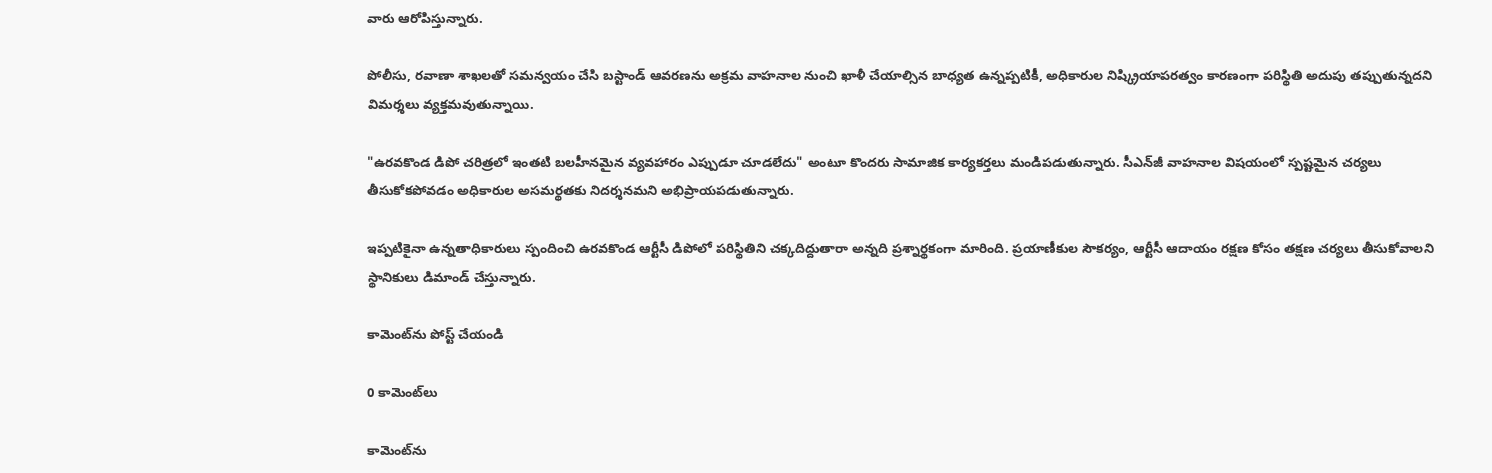వారు ఆరోపిస్తున్నారు.

పోలీసు, రవాణా శాఖలతో సమన్వయం చేసి బస్టాండ్ ఆవరణను అక్రమ వాహనాల నుంచి ఖాళీ చేయాల్సిన బాధ్యత ఉన్నప్పటికీ, అధికారుల నిష్క్రియాపరత్వం కారణంగా పరిస్థితి అదుపు తప్పుతున్నదని విమర్శలు వ్యక్తమవుతున్నాయి.

"ఉరవకొండ డిపో చరిత్రలో ఇంతటి బలహీనమైన వ్యవహారం ఎప్పుడూ చూడలేదు" అంటూ కొందరు సామాజిక కార్యకర్తలు మండిపడుతున్నారు. సీఎన్‌జీ వాహనాల విషయంలో స్పష్టమైన చర్యలు తీసుకోకపోవడం అధికారుల అసమర్థతకు నిదర్శనమని అభిప్రాయపడుతున్నారు.

ఇప్పటికైనా ఉన్నతాధికారులు స్పందించి ఉరవకొండ ఆర్టీసీ డిపోలో పరిస్థితిని చక్కదిద్దుతారా అన్నది ప్రశ్నార్థకంగా మారింది. ప్రయాణీకుల సౌకర్యం, ఆర్టీసీ ఆదాయం రక్షణ కోసం తక్షణ చర్యలు తీసుకోవాలని స్థానికులు డిమాండ్ చేస్తున్నారు.

కామెంట్‌ను పోస్ట్ చేయండి

0 కామెంట్‌లు

కామెంట్‌ను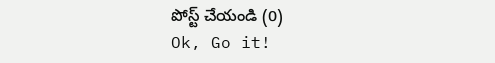పోస్ట్ చేయండి (0)
Ok, Go it!